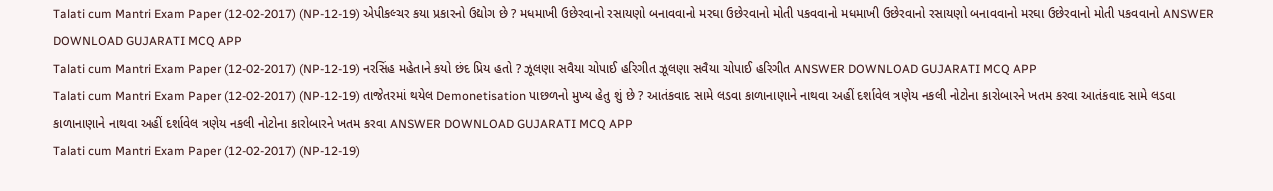Talati cum Mantri Exam Paper (12-02-2017) (NP-12-19) એપીકલ્ચર કયા પ્રકારનો ઉદ્યોગ છે ? મધમાખી ઉછેરવાનો રસાયણો બનાવવાનો મરઘા ઉછેરવાનો મોતી પકવવાનો મધમાખી ઉછેરવાનો રસાયણો બનાવવાનો મરઘા ઉછેરવાનો મોતી પકવવાનો ANSWER DOWNLOAD GUJARATI MCQ APP
Talati cum Mantri Exam Paper (12-02-2017) (NP-12-19) નરસિંહ મહેતાને કયો છંદ પ્રિય હતો ? ઝૂલણા સવૈયા ચોપાઈ હરિગીત ઝૂલણા સવૈયા ચોપાઈ હરિગીત ANSWER DOWNLOAD GUJARATI MCQ APP
Talati cum Mantri Exam Paper (12-02-2017) (NP-12-19) તાજેતરમાં થયેલ Demonetisation પાછળનો મુખ્ય હેતુ શું છે ? આતંકવાદ સામે લડવા કાળાનાણાને નાથવા અહીં દર્શાવેલ ત્રણેય નકલી નોટોના કારોબારને ખતમ કરવા આતંકવાદ સામે લડવા કાળાનાણાને નાથવા અહીં દર્શાવેલ ત્રણેય નકલી નોટોના કારોબારને ખતમ કરવા ANSWER DOWNLOAD GUJARATI MCQ APP
Talati cum Mantri Exam Paper (12-02-2017) (NP-12-19)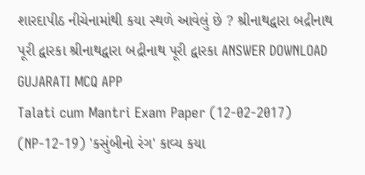શારદાપીઠ નીચેનામાંથી કયા સ્થળે આવેલું છે ? શ્રીનાથદ્વારા બદ્રીનાથ પૂરી દ્વારકા શ્રીનાથદ્વારા બદ્રીનાથ પૂરી દ્વારકા ANSWER DOWNLOAD GUJARATI MCQ APP
Talati cum Mantri Exam Paper (12-02-2017) (NP-12-19) 'કસુંબીનો રંગ' કાવ્ય કયા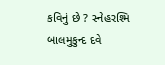કવિનું છે ? સ્નેહરશ્મિ બાલમુકુન્દ દવે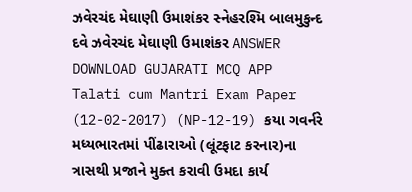ઝવેરચંદ મેઘાણી ઉમાશંકર સ્નેહરશ્મિ બાલમુકુન્દ દવે ઝવેરચંદ મેઘાણી ઉમાશંકર ANSWER DOWNLOAD GUJARATI MCQ APP
Talati cum Mantri Exam Paper (12-02-2017) (NP-12-19) કયા ગવર્નરે મધ્યભારતમાં પીંઢારાઓ (લૂંટફાટ કરનાર)ના ત્રાસથી પ્રજાને મુક્ત કરાવી ઉમદા કાર્ય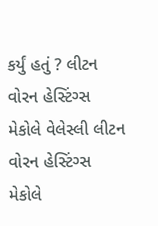કર્યું હતું ? લીટન વોરન હેસ્ટિંગ્સ મેકોલે વેલેસ્લી લીટન વોરન હેસ્ટિંગ્સ મેકોલે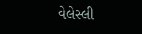વેલેસ્લી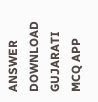ANSWER DOWNLOAD GUJARATI MCQ APP